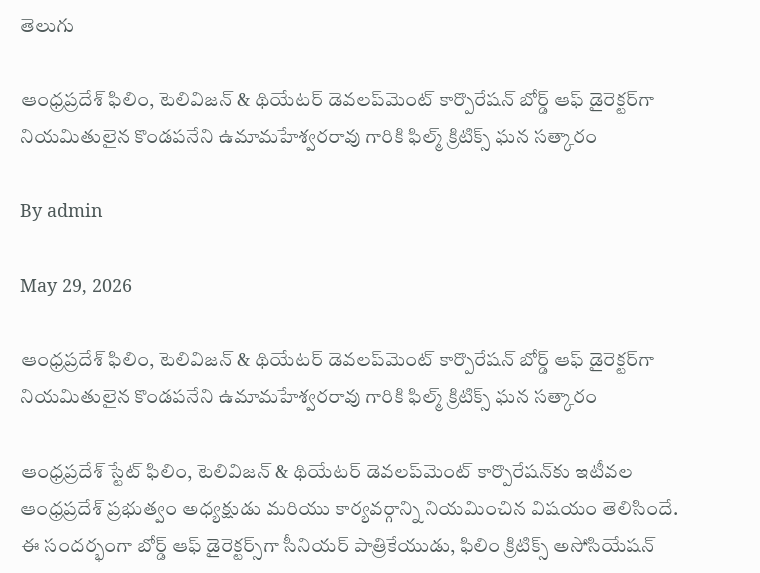తెలుగు

ఆంధ్రప్రదేశ్ ఫిలిం, టెలివిజన్ & థియేటర్ డెవలప్‌మెంట్ కార్పొరేషన్ బోర్డ్ ఆఫ్ డైరెక్టర్‌గా నియమితులైన కొండపనేని ఉమామహేశ్వరరావు గారికి ఫిల్మ్ క్రిటిక్స్ ఘన సత్కారం

By admin

May 29, 2026

ఆంధ్రప్రదేశ్ ఫిలిం, టెలివిజన్ & థియేటర్ డెవలప్‌మెంట్ కార్పొరేషన్ బోర్డ్ ఆఫ్ డైరెక్టర్‌గా నియమితులైన కొండపనేని ఉమామహేశ్వరరావు గారికి ఫిల్మ్ క్రిటిక్స్ ఘన సత్కారం

ఆంధ్రప్రదేశ్ స్టేట్ ఫిలిం, టెలివిజన్ & థియేటర్ డెవలప్‌మెంట్ కార్పొరేషన్‌కు ఇటీవల ఆంధ్రప్రదేశ్ ప్రభుత్వం అధ్యక్షుడు మరియు కార్యవర్గాన్ని నియమించిన విషయం తెలిసిందే. ఈ సందర్భంగా బోర్డ్ ఆఫ్ డైరెక్టర్స్‌గా సీనియర్ పాత్రికేయుడు, ఫిలిం క్రిటిక్స్ అసోసియేషన్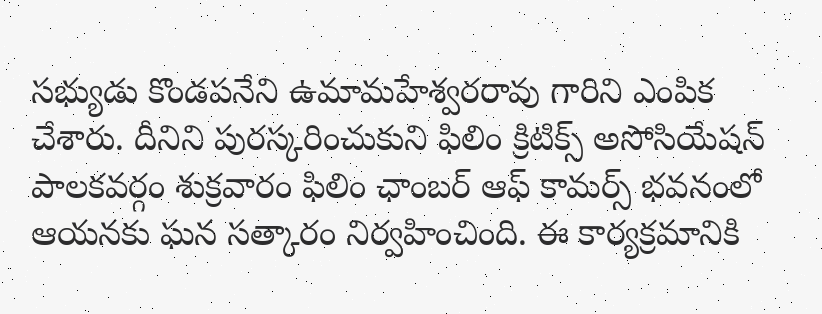సభ్యుడు కొండపనేని ఉమామహేశ్వరరావు గారిని ఎంపిక చేశారు. దీనిని పురస్కరించుకుని ఫిలిం క్రిటిక్స్ అసోసియేషన్ పాలకవర్గం శుక్రవారం ఫిలిం ఛాంబర్ ఆఫ్ కామర్స్ భవనంలో ఆయనకు ఘన సత్కారం నిర్వహించింది. ఈ కార్యక్రమానికి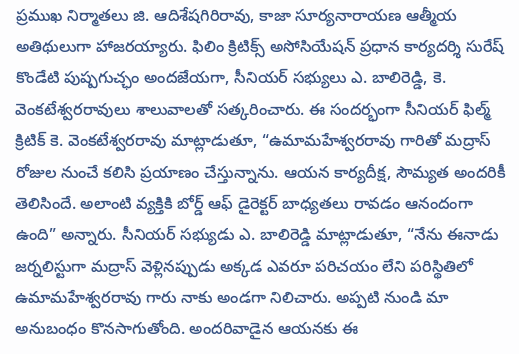ప్రముఖ నిర్మాతలు జి. ఆదిశేషగిరిరావు, కాజా సూర్యనారాయణ ఆత్మీయ అతిథులుగా హాజరయ్యారు. ఫిలిం క్రిటిక్స్ అసోసియేషన్ ప్రధాన కార్యదర్శి సురేష్ కొండేటి పుష్పగుచ్ఛం అందజేయగా, సీనియర్ సభ్యులు ఎ. బాలిరెడ్డి, కె. వెంకటేశ్వరరావులు శాలువాలతో సత్కరించారు. ఈ సందర్భంగా సీనియర్ ఫిల్మ్ క్రిటిక్ కె. వెంకటేశ్వరరావు మాట్లాడుతూ, “ఉమామహేశ్వరరావు గారితో మద్రాస్ రోజుల నుంచే కలిసి ప్రయాణం చేస్తున్నాను. ఆయన కార్యదీక్ష, సౌమ్యత అందరికీ తెలిసిందే. అలాంటి వ్యక్తికి బోర్డ్ ఆఫ్ డైరెక్టర్ బాధ్యతలు రావడం ఆనందంగా ఉంది” అన్నారు. సీనియర్ సభ్యుడు ఎ. బాలిరెడ్డి మాట్లాడుతూ, “నేను ఈనాడు జర్నలిస్టుగా మద్రాస్ వెళ్లినప్పుడు అక్కడ ఎవరూ పరిచయం లేని పరిస్థితిలో ఉమామహేశ్వరరావు గారు నాకు అండగా నిలిచారు. అప్పటి నుండి మా అనుబంధం కొనసాగుతోంది. అందరివాడైన ఆయనకు ఈ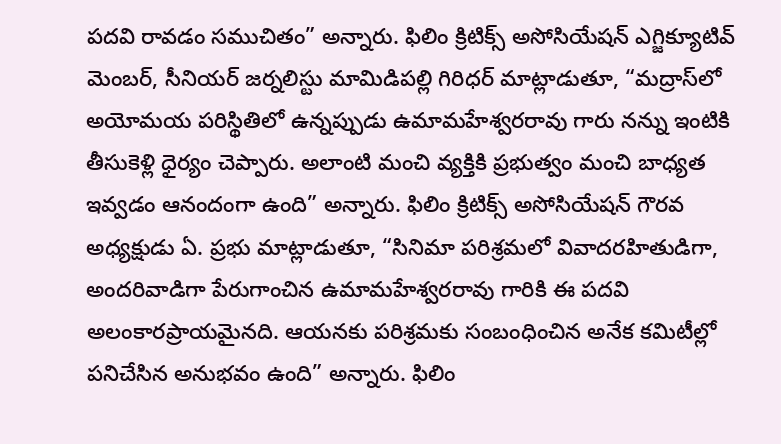పదవి రావడం సముచితం” అన్నారు. ఫిలిం క్రిటిక్స్ అసోసియేషన్ ఎగ్జిక్యూటివ్ మెంబర్, సీనియర్ జర్నలిస్టు మామిడిపల్లి గిరిధర్ మాట్లాడుతూ, “మద్రాస్‌లో అయోమయ పరిస్థితిలో ఉన్నప్పుడు ఉమామహేశ్వరరావు గారు నన్ను ఇంటికి తీసుకెళ్లి ధైర్యం చెప్పారు. అలాంటి మంచి వ్యక్తికి ప్రభుత్వం మంచి బాధ్యత ఇవ్వడం ఆనందంగా ఉంది” అన్నారు. ఫిలిం క్రిటిక్స్ అసోసియేషన్ గౌరవ అధ్యక్షుడు ఏ. ప్రభు మాట్లాడుతూ, “సినిమా పరిశ్రమలో వివాదరహితుడిగా, అందరివాడిగా పేరుగాంచిన ఉమామహేశ్వరరావు గారికి ఈ పదవి అలంకారప్రాయమైనది. ఆయనకు పరిశ్రమకు సంబంధించిన అనేక కమిటీల్లో పనిచేసిన అనుభవం ఉంది” అన్నారు. ఫిలిం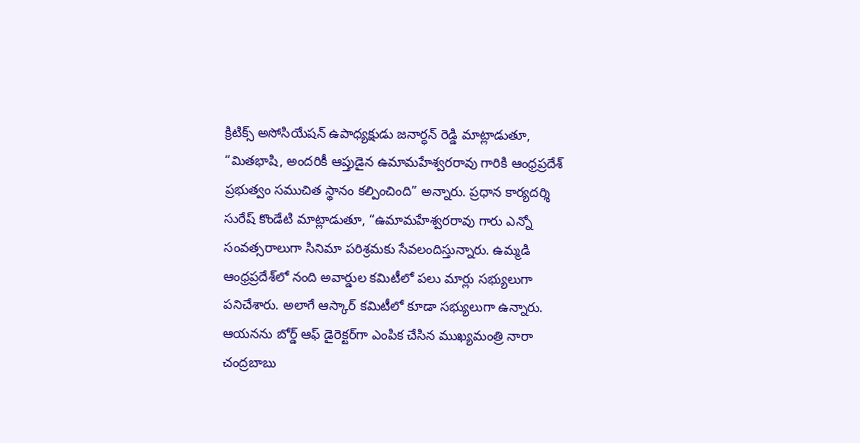క్రిటిక్స్ అసోసియేషన్ ఉపాధ్యక్షుడు జనార్ధన్ రెడ్డి మాట్లాడుతూ, “మితభాషి, అందరికీ ఆప్తుడైన ఉమామహేశ్వరరావు గారికి ఆంధ్రప్రదేశ్ ప్రభుత్వం సముచిత స్థానం కల్పించింది” అన్నారు. ప్రధాన కార్యదర్శి సురేష్ కొండేటి మాట్లాడుతూ, “ఉమామహేశ్వరరావు గారు ఎన్నో సంవత్సరాలుగా సినిమా పరిశ్రమకు సేవలందిస్తున్నారు. ఉమ్మడి ఆంధ్రప్రదేశ్‌లో నంది అవార్డుల కమిటీలో పలు మార్లు సభ్యులుగా పనిచేశారు. అలాగే ఆస్కార్ కమిటీలో కూడా సభ్యులుగా ఉన్నారు. ఆయనను బోర్డ్ ఆఫ్ డైరెక్టర్‌గా ఎంపిక చేసిన ముఖ్యమంత్రి నారా చంద్రబాబు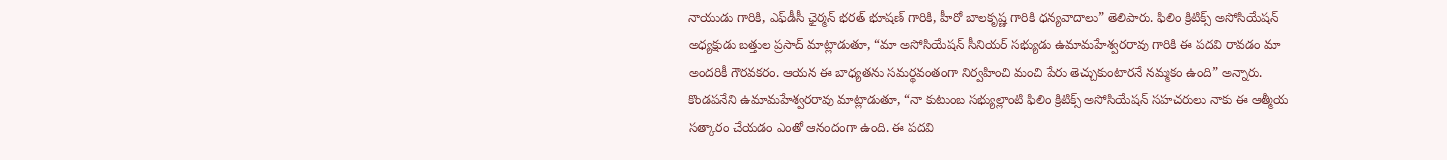నాయుడు గారికి, ఎఫ్‌డీసీ ఛైర్మన్ భరత్ భూషణ్ గారికి, హీరో బాలకృష్ణ గారికి ధన్యవాదాలు” తెలిపారు. ఫిలిం క్రిటిక్స్ అసోసియేషన్ అధ్యక్షుడు బత్తుల ప్రసాద్ మాట్లాడుతూ, “మా అసోసియేషన్ సీనియర్ సభ్యుడు ఉమామహేశ్వరరావు గారికి ఈ పదవి రావడం మా అందరికీ గౌరవకరం. ఆయన ఈ బాధ్యతను సమర్థవంతంగా నిర్వహించి మంచి పేరు తెచ్చుకుంటారనే నమ్మకం ఉంది” అన్నారు. కొండపనేని ఉమామహేశ్వరరావు మాట్లాడుతూ, “నా కుటుంబ సభ్యుల్లాంటి ఫిలిం క్రిటిక్స్ అసోసియేషన్ సహచరులు నాకు ఈ ఆత్మీయ సత్కారం చేయడం ఎంతో ఆనందంగా ఉంది. ఈ పదవి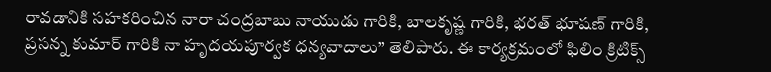రావడానికి సహకరించిన నారా చంద్రబాబు నాయుడు గారికి, బాలకృష్ణ గారికి, భరత్ భూషణ్ గారికి, ప్రసన్న కుమార్ గారికి నా హృదయపూర్వక ధన్యవాదాలు” తెలిపారు. ఈ కార్యక్రమంలో ఫిలిం క్రిటిక్స్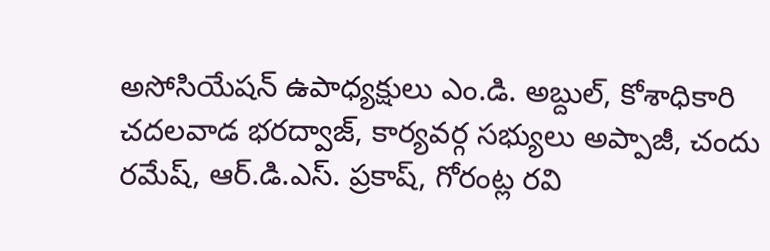అసోసియేషన్ ఉపాధ్యక్షులు ఎం.డి. అబ్దుల్, కోశాధికారి చదలవాడ భరద్వాజ్, కార్యవర్గ సభ్యులు అప్పాజీ, చందు రమేష్, ఆర్.డి.ఎస్. ప్రకాష్, గోరంట్ల రవి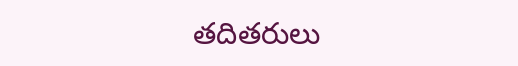తదితరులు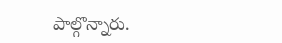పాల్గొన్నారు.